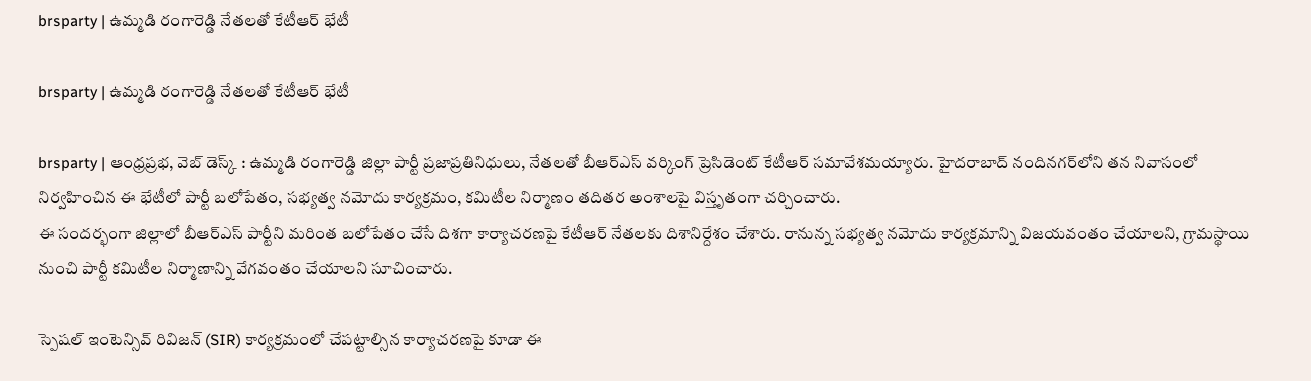brsparty | ఉమ్మడి రంగారెడ్డి నేతలతో కేటీఆర్ భేటీ

brsparty | ఉమ్మడి రంగారెడ్డి నేతలతో కేటీఆర్ భేటీ

brsparty | ఆంధ్రప్రభ, వెబ్ డెస్క్ : ఉమ్మడి రంగారెడ్డి జిల్లా పార్టీ ప్రజాప్రతినిధులు, నేతలతో బీఆర్‌ఎస్‌ వర్కింగ్‌ ప్రెసిడెంట్ కేటీఆర్ సమావేశమయ్యారు. హైదరాబాద్‌ నందినగర్‌లోని తన నివాసంలో నిర్వహించిన ఈ భేటీలో పార్టీ బలోపేతం, సభ్యత్వ నమోదు కార్యక్రమం, కమిటీల నిర్మాణం తదితర అంశాలపై విస్తృతంగా చర్చించారు.
ఈ సందర్భంగా జిల్లాలో బీఆర్‌ఎస్‌ పార్టీని మరింత బలోపేతం చేసే దిశగా కార్యాచరణపై కేటీఆర్‌ నేతలకు దిశానిర్దేశం చేశారు. రానున్న సభ్యత్వ నమోదు కార్యక్రమాన్ని విజయవంతం చేయాలని, గ్రామస్థాయి నుంచి పార్టీ కమిటీల నిర్మాణాన్ని వేగవంతం చేయాలని సూచించారు.

స్పెషల్‌ ఇంటెన్సివ్‌ రివిజన్‌ (SIR) కార్యక్రమంలో చేపట్టాల్సిన కార్యాచరణపై కూడా ఈ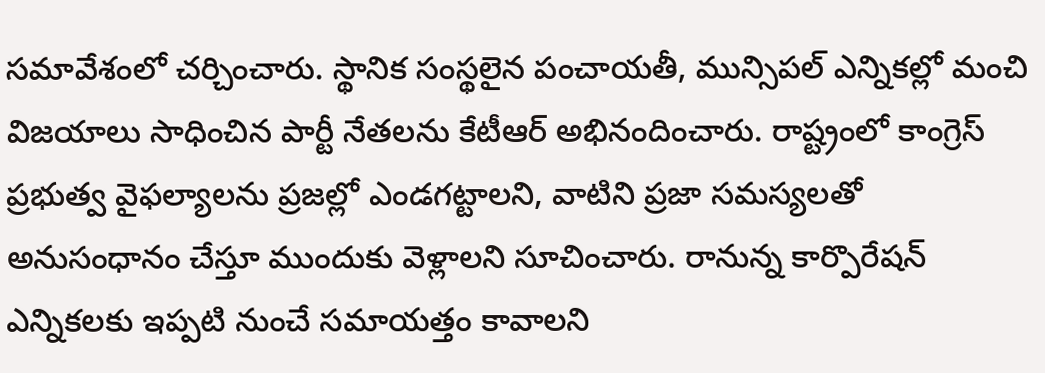సమావేశంలో చర్చించారు. స్థానిక సంస్థలైన పంచాయతీ, మున్సిపల్‌ ఎన్నికల్లో మంచి విజయాలు సాధించిన పార్టీ నేతలను కేటీఆర్‌ అభినందించారు. రాష్ట్రంలో కాంగ్రెస్‌ ప్రభుత్వ వైఫల్యాలను ప్రజల్లో ఎండగట్టాలని, వాటిని ప్రజా సమస్యలతో అనుసంధానం చేస్తూ ముందుకు వెళ్లాలని సూచించారు. రానున్న కార్పొరేషన్‌ ఎన్నికలకు ఇప్పటి నుంచే సమాయత్తం కావాలని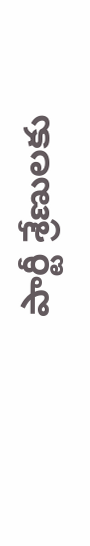పార్టీ శ్రేణులకు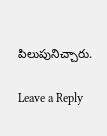పిలుపునిచ్చారు.

Leave a Reply